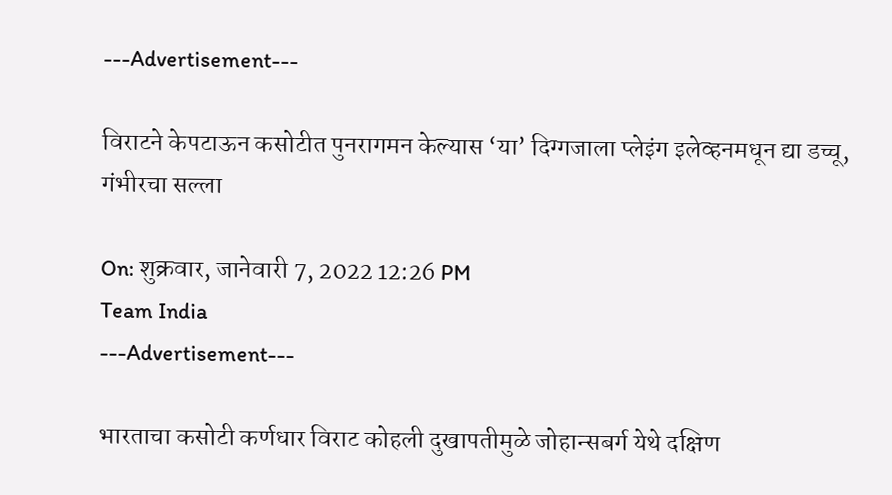---Advertisement---

विराटने केपटाऊन कसोटीत पुनरागमन केल्यास ‘या’ दिग्गजाला प्लेइंग इलेव्हनमधून द्या डच्चू, गंभीरचा सल्ला

On: शुक्रवार, जानेवारी 7, 2022 12:26 PM
Team India
---Advertisement---

भारताचा कसोटी कर्णधार विराट कोहली दुखापतीमुळे जोहान्सबर्ग येथे दक्षिण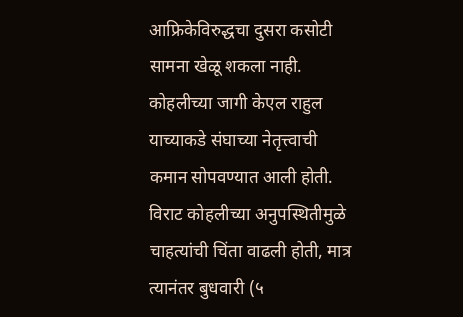आफ्रिकेविरुद्धचा दुसरा कसोटी सामना खेळू शकला नाही. कोहलीच्या जागी केएल राहुल याच्याकडे संघाच्या नेतृत्त्वाची कमान सोपवण्यात आली होती. विराट कोहलीच्या अनुपस्थितीमुळे चाहत्यांची चिंता वाढली होती, मात्र त्यानंतर बुधवारी (५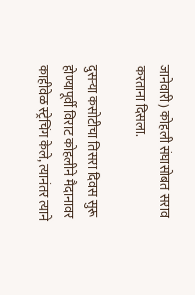जानेवारी) कोहली संघासोबत सराव करताना दिसला.

दुसऱ्या कसोटीचा तिसरा दिवस सुरू होण्यापूर्वी विराट कोहलीने मैदानावर काहीवेळ स्ट्रेचिंग केले, त्यानंतर त्याने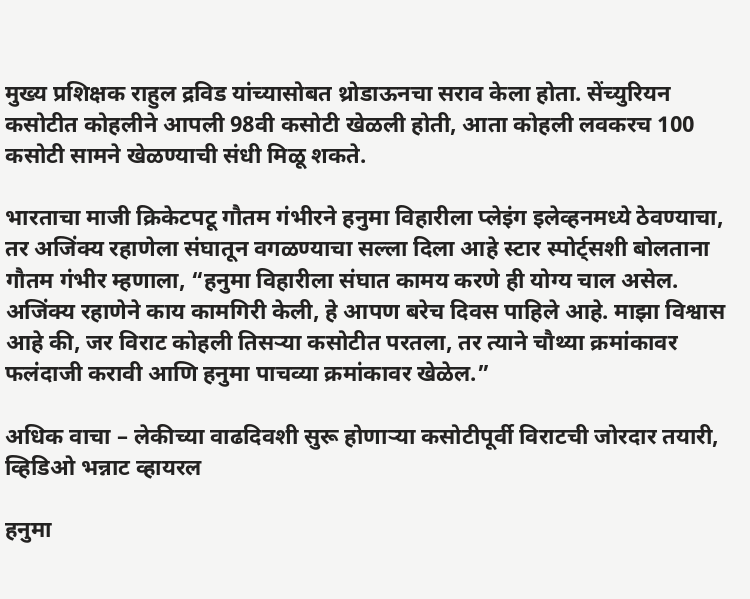मुख्य प्रशिक्षक राहुल द्रविड यांच्यासोबत थ्रोडाऊनचा सराव केला होता. सेंच्युरियन कसोटीत कोहलीने आपली 98वी कसोटी खेळली होती, आता कोहली लवकरच 100 कसोटी सामने खेळण्याची संधी मिळू शकते.

भारताचा माजी क्रिकेटपटू गौतम गंभीरने हनुमा विहारीला प्लेइंग इलेव्हनमध्ये ठेवण्याचा, तर अजिंक्य रहाणेला संघातून वगळण्याचा सल्ला दिला आहे स्टार स्पोर्ट्सशी बोलताना गौतम गंभीर म्हणाला, “हनुमा विहारीला संघात कामय करणे ही योग्य चाल असेल. अजिंक्य रहाणेने काय कामगिरी केली, हे आपण बरेच दिवस पाहिले आहे. माझा विश्वास आहे की, जर विराट कोहली तिसऱ्या कसोटीत परतला, तर त्याने चौथ्या क्रमांकावर फलंदाजी करावी आणि हनुमा पाचव्या क्रमांकावर खेळेल.”

अधिक वाचा – लेकीच्या वाढदिवशी सुरू होणाऱ्या कसोटीपूर्वी विराटची जोरदार तयारी, व्हिडिओ भन्नाट व्हायरल

हनुमा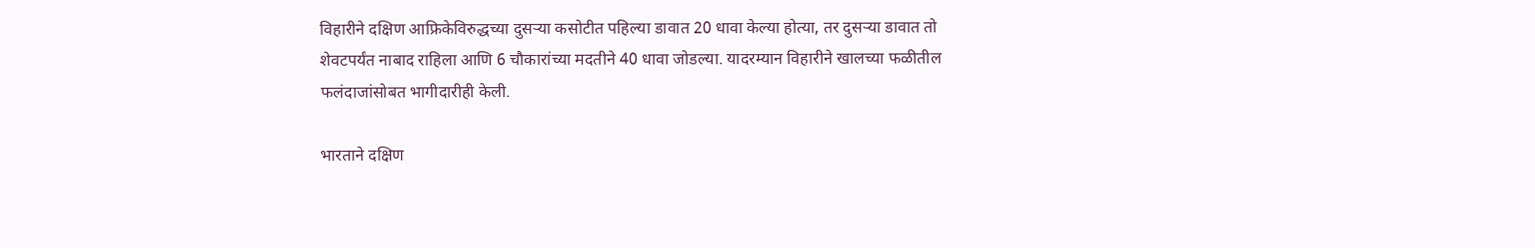विहारीने दक्षिण आफ्रिकेविरुद्धच्या दुसऱ्या कसोटीत पहिल्या डावात 20 धावा केल्या होत्या, तर दुसऱ्या डावात तो शेवटपर्यंत नाबाद राहिला आणि 6 चौकारांच्या मदतीने 40 धावा जोडल्या. यादरम्यान विहारीने खालच्या फळीतील फलंदाजांसोबत भागीदारीही केली.

भारताने दक्षिण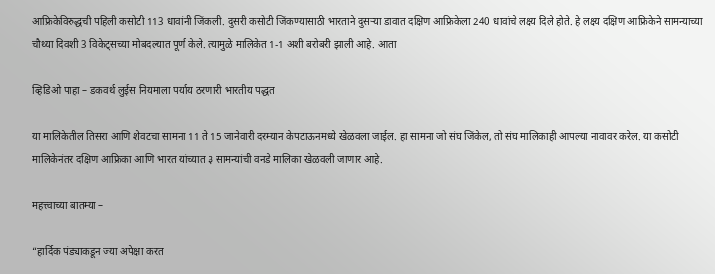आफ्रिकेविरुद्धची पहिली कसोटी 113 धावांनी जिंकली. दुसरी कसोटी जिंकण्यासाठी भारताने दुसऱ्या डावात दक्षिण आफ्रिकेला 240 धावांचे लक्ष्य दिले होते. हे लक्ष्य दक्षिण आफ्रिकेने सामन्याच्या चौथ्या दिवशी 3 विकेट्सच्या मोबदल्यात पूर्ण केले. त्यामुळे मालिकेत 1-1 अशी बरोबरी झाली आहे. आता

व्हिडिओ पाहा – डकवर्थ लुईस नियमाला पर्याय ठरणारी भारतीय पद्धत

या मालिकेतील तिसरा आणि शेवटचा सामना 11 ते 15 जानेवारी दरम्यान केपटाऊनमध्ये खेळवला जाईल. हा सामना जो संघ जिंकेल, तो संघ मालिकाही आपल्या नावावर करेल. या कसोटी मालिकेनंतर दक्षिण आफ्रिका आणि भारत यांच्यात ३ सामन्यांची वनडे मालिका खेळवली जाणार आहे.

महत्त्वाच्या बातम्या –

“हार्दिक पंड्याकडून ज्या अपेक्षा करत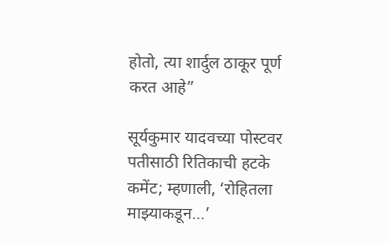होतो, त्या शार्दुल ठाकूर पूर्ण करत आहे”

सूर्यकुमार यादवच्या पोस्टवर पतीसाठी रितिकाची हटके कमेंट; म्हणाली, ‘रोहितला माझ्याकडून…’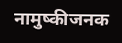नामुष्कीजनक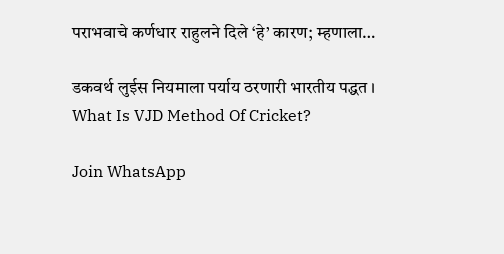पराभवाचे कर्णधार राहुलने दिले ‘हे’ कारण; म्हणाला…

डकवर्थ लुईस नियमाला पर्याय ठरणारी भारतीय पद्धत । What Is VJD Method Of Cricket?

Join WhatsApp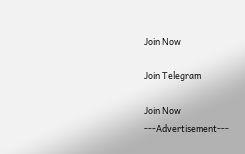Join Now

Join Telegram

Join Now
---Advertisement---